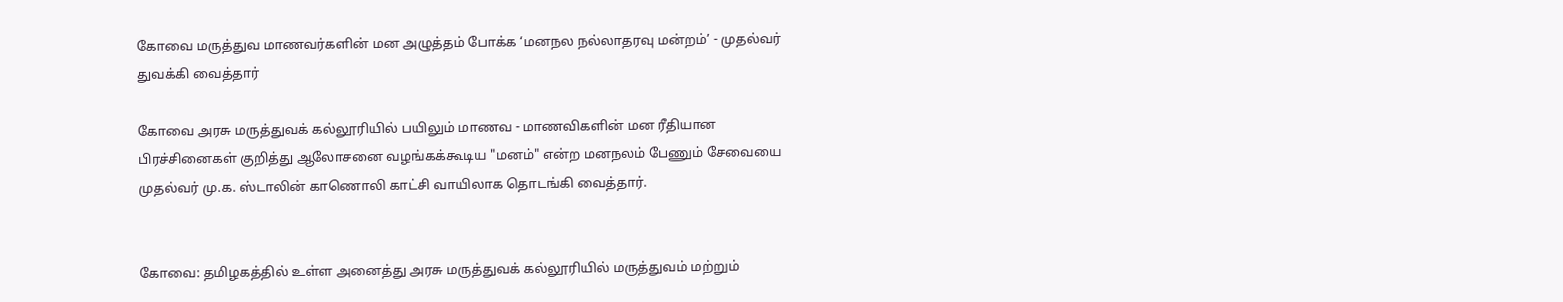கோவை மருத்துவ மாணவர்களின் மன அழுத்தம் போக்க ‘மனநல நல்லாதரவு மன்றம்’ - முதல்வர் துவக்கி வைத்தார்

கோவை அரசு மருத்துவக் கல்லூரியில் பயிலும் மாணவ - மாணவிகளின் மன ரீதியான பிரச்சினைகள் குறித்து ஆலோசனை வழங்கக்கூடிய "மனம்" என்ற மனநலம் பேணும் சேவையை முதல்வர் மு.க. ஸ்டாலின் காணொலி காட்சி வாயிலாக தொடங்கி வைத்தார்.


கோவை: தமிழகத்தில் உள்ள அனைத்து அரசு மருத்துவக் கல்லூரியில் மருத்துவம் மற்றும்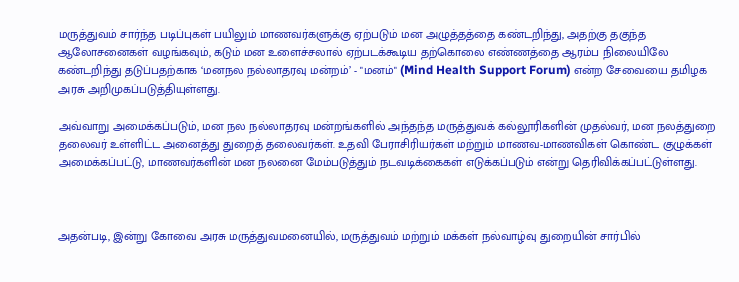மருத்துவம் சார்ந்த படிப்புகள் பயிலும் மாணவர்களுக்கு ஏற்படும் மன அழுத்தத்தை கண்டறிந்து, அதற்கு தகுந்த ஆலோசனைகள் வழங்கவும், கடும் மன உளைச்சலால் ஏற்படக்கூடிய தற்கொலை எண்ணத்தை ஆரம்ப நிலையிலே கண்டறிந்து தடுப்பதற்காக ‘மனநல நல்லாதரவு மன்றம்’ - "மனம்" (Mind Health Support Forum) என்ற சேவையை தமிழக அரசு அறிமுகப்படுத்தியுள்ளது.

அவ்வாறு அமைக்கப்படும், மன நல நல்லாதரவு மன்றங்களில் அந்தந்த மருத்துவக் கல்லூரிகளின் முதல்வர், மன நலத்துறை தலைவர் உள்ளிட்ட அனைத்து துறைத் தலைவர்கள். உதவி பேராசிரியர்கள் மற்றும் மாணவ-மாணவிகள் கொண்ட குழுக்கள் அமைக்கப்பட்டு, மாணவர்களின் மன நலனை மேம்படுத்தும் நடவடிக்கைகள் எடுக்கப்படும் என்று தெரிவிக்கப்பட்டுள்ளது.



அதன்படி, இன்று கோவை அரசு மருத்துவமனையில், மருத்துவம் மற்றும் மக்கள் நல்வாழ்வு துறையின் சார்பில்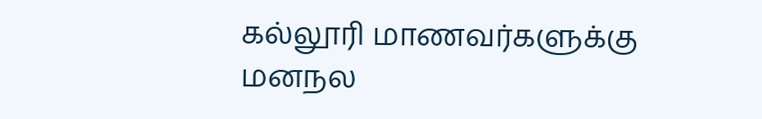கல்லூரி மாணவர்களுக்கு மனநல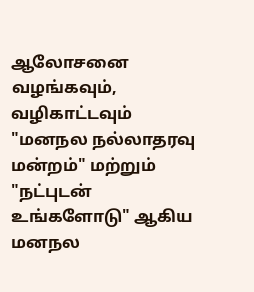ஆலோசனை வழங்கவும், வழிகாட்டவும் "மனநல நல்லாதரவு மன்றம்" மற்றும் "நட்புடன் உங்களோடு" ஆகிய மனநல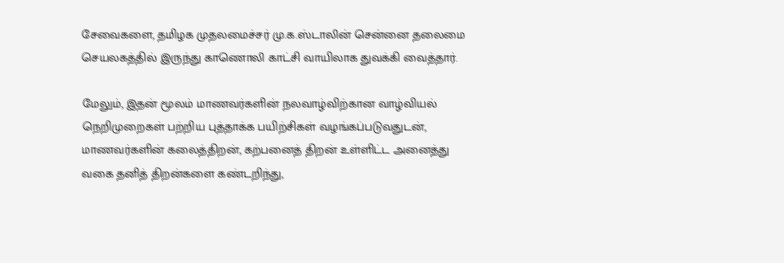சேவைகளை, தமிழக முதலமைச்சர் மு.க.ஸ்டாலின் சென்னை தலைமை செயலகத்தில் இருந்து காணொலி காட்சி வாயிலாக துவக்கி வைத்தார்.

மேலும், இதன் மூலம் மாணவர்களின் நலவாழ்விற்கான வாழ்வியல் நெறிமுறைகள் பற்றிய புத்தாக்க பயிற்சிகள் வழங்கப்படுவதுடன், மாணவர்களின் கலைத்திறன், கற்பனைத் திறன் உள்ளிட்ட அனைத்து வகை தனித் திறன்களை கண்டறிந்து,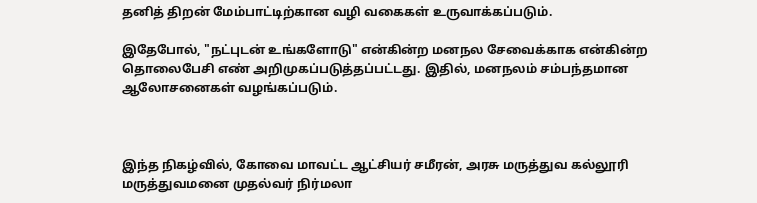தனித் திறன் மேம்பாட்டிற்கான வழி வகைகள் உருவாக்கப்படும்.

இதேபோல், "நட்புடன் உங்களோடு" என்கின்ற மனநல சேவைக்காக என்கின்ற தொலைபேசி எண் அறிமுகப்படுத்தப்பட்டது. இதில், மனநலம் சம்பந்தமான ஆலோசனைகள் வழங்கப்படும்.



இந்த நிகழ்வில், கோவை மாவட்ட ஆட்சியர் சமீரன், அரசு மருத்துவ கல்லூரி மருத்துவமனை முதல்வர் நிர்மலா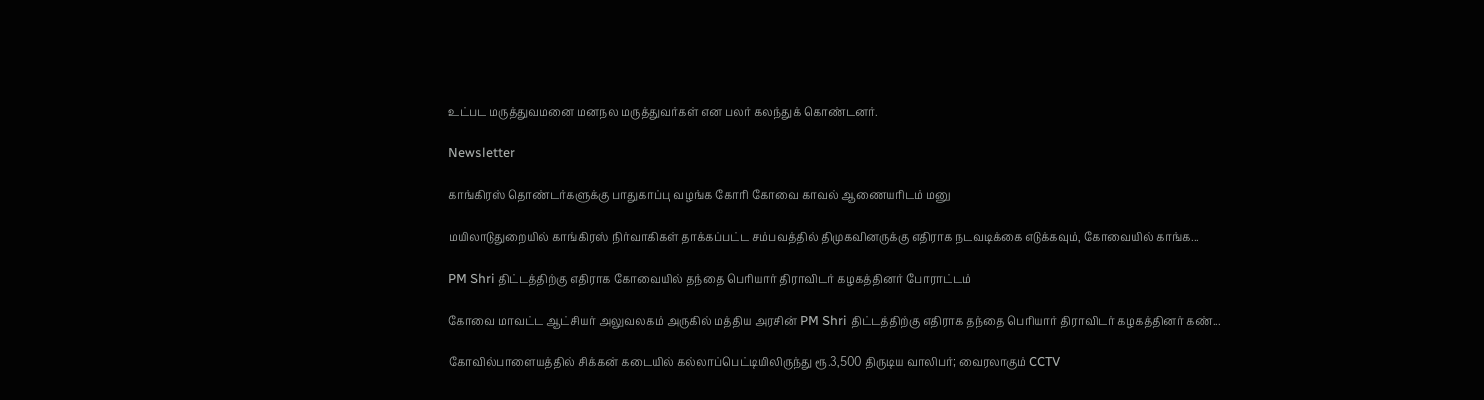உட்பட மருத்துவமனை மனநல மருத்துவர்கள் என பலர் கலந்துக் கொண்டனர்.

Newsletter

காங்கிரஸ் தொண்டர்களுக்கு பாதுகாப்பு வழங்க கோரி கோவை காவல் ஆணையரிடம் மனு

மயிலாடுதுறையில் காங்கிரஸ் நிர்வாகிகள் தாக்கப்பட்ட சம்பவத்தில் திமுகவினருக்கு எதிராக நடவடிக்கை எடுக்கவும், கோவையில் காங்க...

PM Shri திட்டத்திற்கு எதிராக கோவையில் தந்தை பெரியார் திராவிடர் கழகத்தினர் போராட்டம்

கோவை மாவட்ட ஆட்சியர் அலுவலகம் அருகில் மத்திய அரசின் PM Shri திட்டத்திற்கு எதிராக தந்தை பெரியார் திராவிடர் கழகத்தினர் கண்...

கோவில்பாளையத்தில் சிக்கன் கடையில் கல்லாப்பெட்டியிலிருந்து ரூ.3,500 திருடிய வாலிபர்; வைரலாகும் CCTV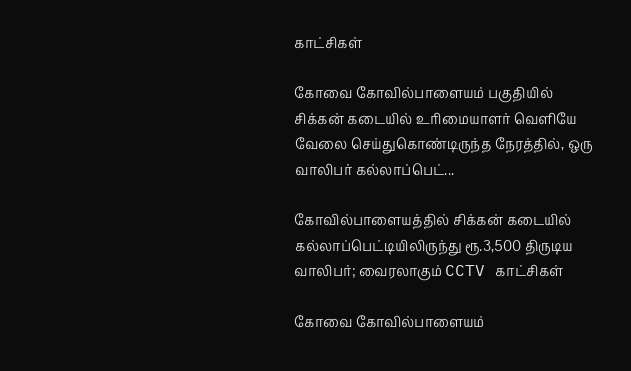காட்சிகள்

கோவை கோவில்பாளையம் பகுதியில் சிக்கன் கடையில் உரிமையாளர் வெளியே வேலை செய்துகொண்டிருந்த நேரத்தில், ஒரு வாலிபர் கல்லாப்பெட்...

கோவில்பாளையத்தில் சிக்கன் கடையில் கல்லாப்பெட்டியிலிருந்து ரூ.3,500 திருடிய வாலிபர்; வைரலாகும் CCTV காட்சிகள்

கோவை கோவில்பாளையம்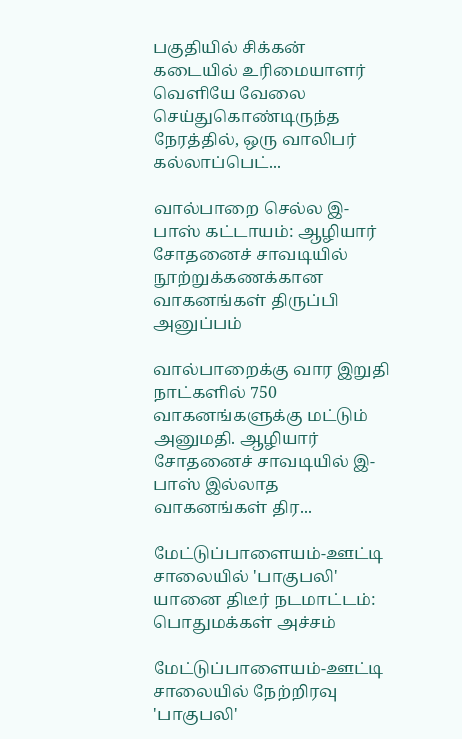பகுதியில் சிக்கன் கடையில் உரிமையாளர் வெளியே வேலை செய்துகொண்டிருந்த நேரத்தில், ஒரு வாலிபர் கல்லாப்பெட்...

வால்பாறை செல்ல இ-பாஸ் கட்டாயம்: ஆழியார் சோதனைச் சாவடியில் நூற்றுக்கணக்கான வாகனங்கள் திருப்பி அனுப்பம்

வால்பாறைக்கு வார இறுதி நாட்களில் 750 வாகனங்களுக்கு மட்டும் அனுமதி. ஆழியார் சோதனைச் சாவடியில் இ-பாஸ் இல்லாத வாகனங்கள் திர...

மேட்டுப்பாளையம்-ஊட்டி சாலையில் 'பாகுபலி' யானை திடீர் நடமாட்டம்: பொதுமக்கள் அச்சம்

மேட்டுப்பாளையம்-ஊட்டி சாலையில் நேற்றிரவு 'பாகுபலி'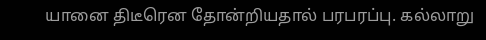யானை திடீரென தோன்றியதால் பரபரப்பு. கல்லாறு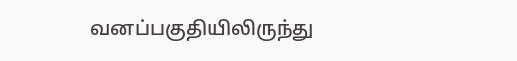வனப்பகுதியிலிருந்து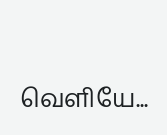வெளியே...